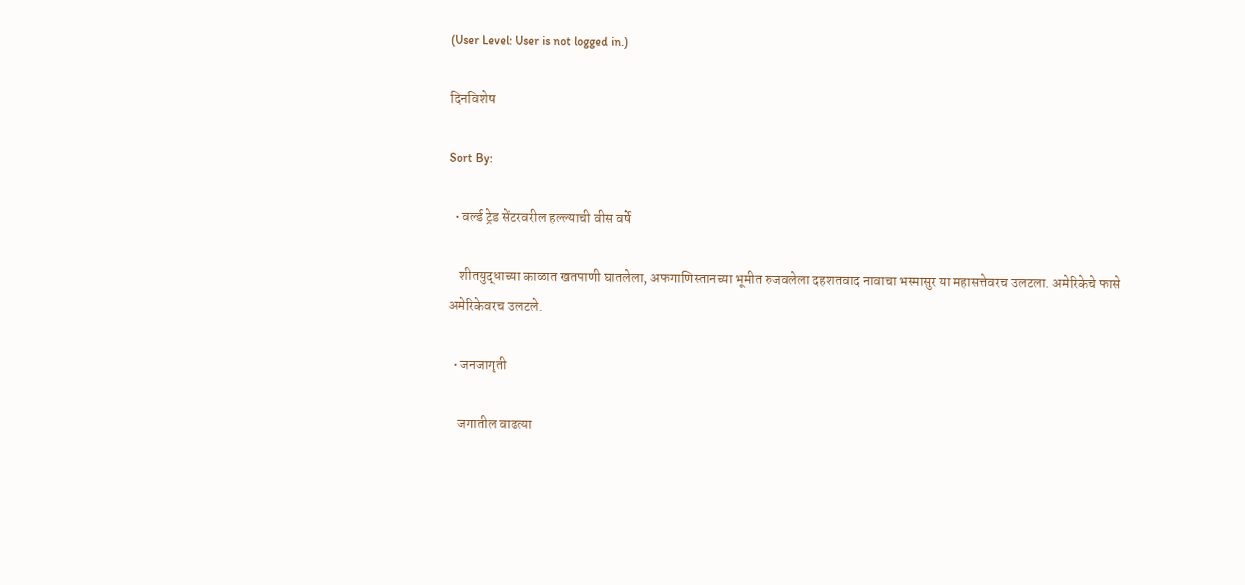(User Level: User is not logged in.)

दिनविशेष

Sort By:

  • वर्ल्ड ट्रेड सेंटरवरील हल्ल्याची वीस वर्षे

    शीतयुद्धाच्या काळात खतपाणी घातलेला, अफगाणिस्तानच्या भूमीत रुजवलेला दहशतवाद नावाचा भस्मासुर या महासत्तेवरच उलटला. अमेरिकेचे फासे अमेरिकेवरच उलटले.

  • जनजागृती

    जगातील वाढत्या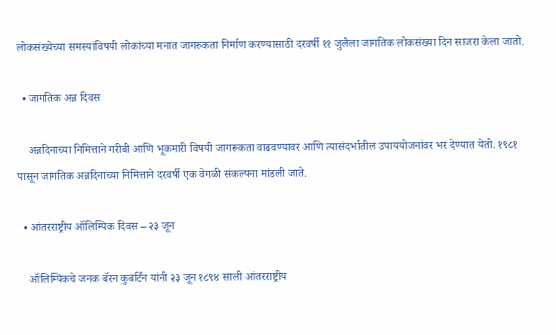लोकसंख्येच्या समस्यांविषयी लोकांच्या मनात जागरुकता निर्माण करण्यासाठी दरवर्षी ११ जुलैला जागतिक लोकसंख्या दिन साजरा केला जातो.

  • जागतिक अन्न दिवस

    अन्नदिनाच्या निमित्ताने गरीबी आणि भूकमारी विषयी जागरूकता वाढवण्यावर आणि त्यासंदर्भातील उपाययोजनांवर भर देण्यात येतो. १९८१ पासून जागतिक अन्नदिनाच्या निमित्ताने दरवर्षी एक वेगळी संकल्पना मांडली जाते.

  • आंतरराष्ट्रीय ऑलिम्पिक दिवस – २३ जून

    ऑलिम्पिकचे जनक बॅरन कुबर्टिन यांनी २३ जून १८९४ साली आंतरराष्ट्रीय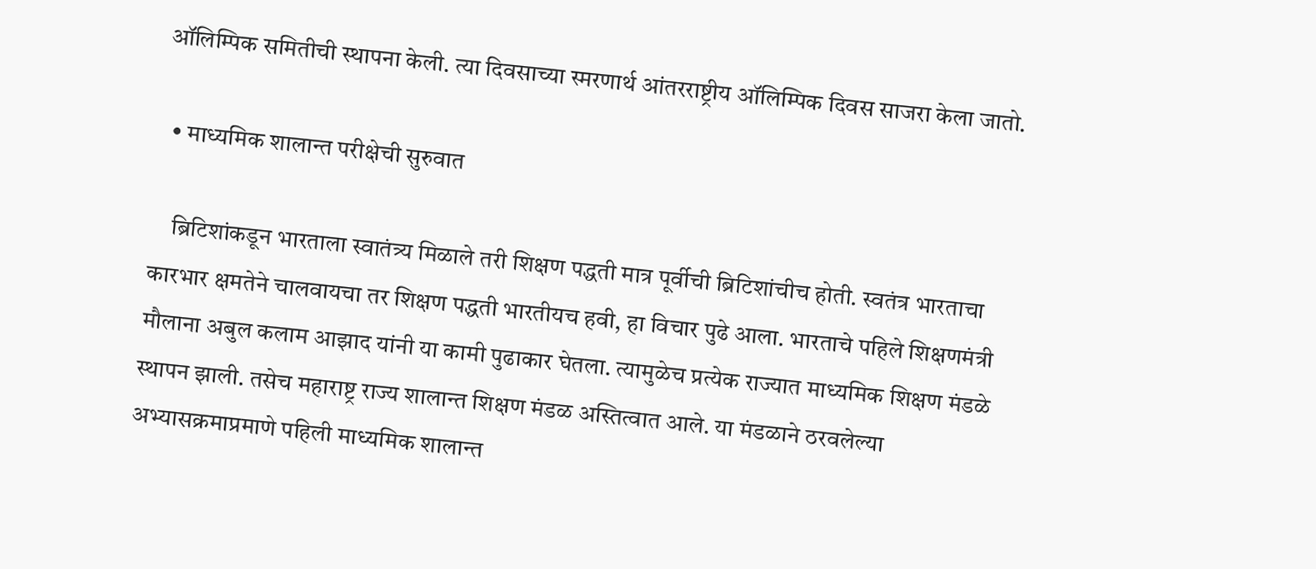ऑलिम्पिक समितीची स्थापना केली. त्या दिवसाच्या स्मरणार्थ आंतरराष्ट्रीय ऑलिम्पिक दिवस साजरा केला जातो.

  • माध्यमिक शालान्त परीक्षेची सुरुवात

    ब्रिटिशांकडून भारताला स्वातंत्र्य मिळाले तरी शिक्षण पद्धती मात्र पूर्वीची ब्रिटिशांचीच होती. स्वतंत्र भारताचा कारभार क्षमतेने चालवायचा तर शिक्षण पद्धती भारतीयच हवी, हा विचार पुढे आला. भारताचे पहिले शिक्षणमंत्री मौलाना अबुल कलाम आझाद यांनी या कामी पुढाकार घेतला. त्यामुळेच प्रत्येक राज्यात माध्यमिक शिक्षण मंडळे स्थापन झाली. तसेच महाराष्ट्र राज्य शालान्त शिक्षण मंडळ अस्तित्वात आले. या मंडळाने ठरवलेल्या अभ्यासक्रमाप्रमाणे पहिली माध्यमिक शालान्त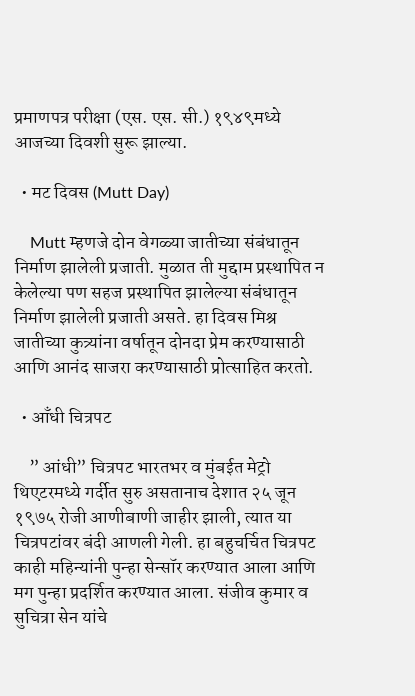प्रमाणपत्र परीक्षा (एस. एस. सी.) १९४९मध्ये आजच्या दिवशी सुरू झाल्या.

  • मट दिवस (Mutt Day)

    Mutt म्हणजे दोन वेगळ्या जातीच्या संबंधातून निर्माण झालेली प्रजाती. मुळात ती मुद्दाम प्रस्थापित न केलेल्या पण सहज प्रस्थापित झालेल्या संबंधातून निर्माण झालेली प्रजाती असते. हा दिवस मिश्र जातीच्या कुत्र्यांना वर्षातून दोनदा प्रेम करण्यासाठी आणि आनंद साजरा करण्यासाठी प्रोत्साहित करतो.

  • आँधी चित्रपट

    ” आंधी” चित्रपट भारतभर व मुंबईत मेट्रो थिएटरमध्ये गर्दीत सुरु असतानाच देशात २५ जून १९७५ रोजी आणीबाणी जाहीर झाली, त्यात या चित्रपटांवर बंदी आणली गेली. हा बहुचर्चित चित्रपट काही महिन्यांनी पुन्हा सेन्सॉर करण्यात आला आणि मग पुन्हा प्रदर्शित करण्यात आला. संजीव कुमार व सुचित्रा सेन यांचे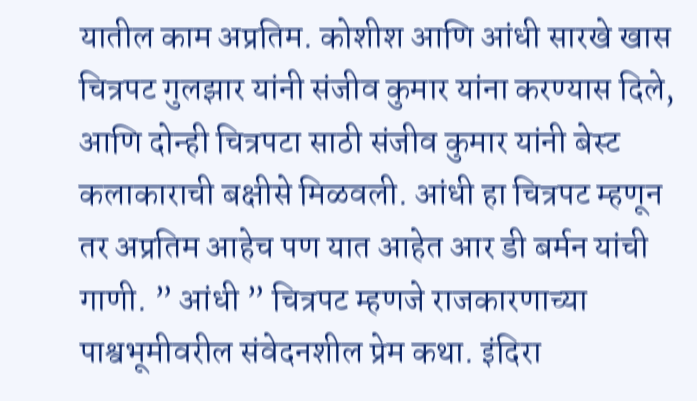यातील काम अप्रतिम. कोशीश आणि आंधी सारखे खास चित्रपट गुलझार यांनी संजीव कुमार यांना करण्यास दिले, आणि दोन्ही चित्रपटा साठी संजीव कुमार यांनी बेस्ट कलाकाराची बक्षीसे मिळवली. आंधी हा चित्रपट म्हणून तर अप्रतिम आहेच पण यात आहेत आर डी बर्मन यांची गाणी. ” आंधी ” चित्रपट म्हणजे राजकारणाच्या पाश्वभूमीवरील संवेदनशील प्रेम कथा. इंदिरा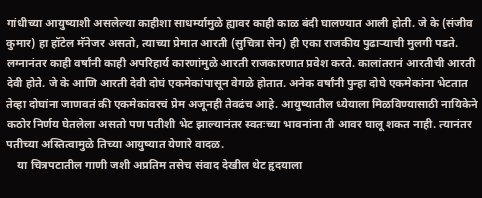गांधीच्या आयुष्याशी असलेल्या काहीशा साधर्म्यामुळे ह्यावर काही काळ बंदी घालण्यात आली होती. जे के (संजीव कुमार) हा हॉटेल मॅनेजर असतो, त्याच्या प्रेमात आरती (सुचित्रा सेन) ही एका राजकीय पुढाऱ्याची मुलगी पडते. लग्नानंतर काही वर्षांनी काही अपरिहार्य कारणांमुळे आरती राजकारणात प्रवेश करते. कालांतरानं आरतीची आरती देवी होते. जे के आणि आरती देवी दोघं एकमेकांपासून वेगळे होतात. अनेक वर्षांनी पुन्हा दोघे एकमेकांना भेटतात तेव्हा दोघांना जाणवतं की एकमेकांवरचं प्रेम अजूनही तेवढंच आहे. आयुष्यातील ध्येयाला मिळविण्यासाठी नायिकेने कठोर निर्णय घेतलेला असतो पण पतीशी भेट झाल्यानंतर स्वतःच्या भावनांना ती आवर घालू शकत नाही. त्यानंतर पतीच्या अस्तित्वामुळे तिच्या आयुष्यात येणारे वादळ.
    या चित्रपटातील गाणी जशी अप्रतिम तसेच संवाद देखील थेट हृदयाला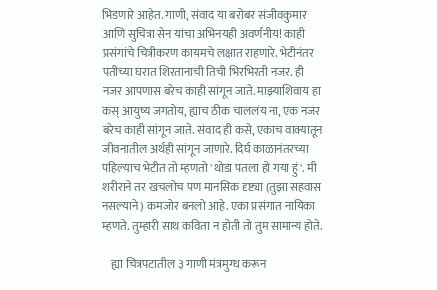भिडणारे आहेत. गाणी, संवाद या बरोबर संजीवकुमार आणि सुचित्रा सेन यांचा अभिनयही अवर्णनीय! काही प्रसंगांचे चित्रीकरण कायमचे लक्षात राहणारे. भेटीनंतर पतीच्या घरात शिरतानाची तिची भिरभिरती नजर. ही नजर आपणास बरेच काही सांगून जाते. माझ्याशिवाय हा कस् आयुष्य जगतोय, ह्याच ठीक चाललंय ना, एक नजर बरेच काही सांगून जाते. संवाद ही कसे, एकाच वाक्यातून जीवनातील अर्थही सांगून जाणारे. दिर्घ काळानंतरच्या पहिल्याच भेटीत तो म्हणतो 'थोडा पतला हो गया हुं'. मी शरीराने तर खचलोच पण मानसिक दृष्ट्या (तुझा सहवास नसल्याने) कमजोर बनलो आहे. एका प्रसंगात नायिका म्हणते. तुम्हारी साथ कविता न होती तो तुम सामान्य होते.

    ह्या चित्रपटातील ३ गाणी मंत्रमुग्ध करून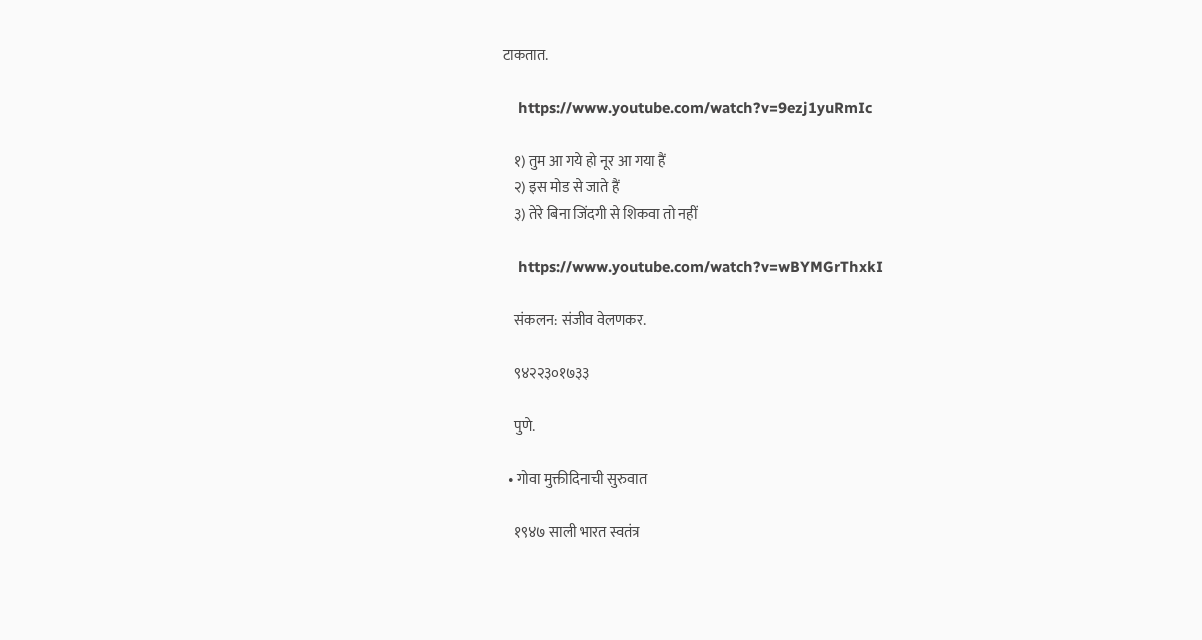टाकतात.

    https://www.youtube.com/watch?v=9ezj1yuRmIc

    १) तुम आ गये हो नूर आ गया हैं
    २) इस मोड से जाते हैं
    ३) तेरे बिना जिंदगी से शिकवा तो नहीं

    https://www.youtube.com/watch?v=wBYMGrThxkI

    संकलन: संजीव वेलणकर.

    ९४२२३०१७३३

    पुणे.

  • गोवा मुक्तीदिनाची सुरुवात

    १९४७ साली भारत स्वतंत्र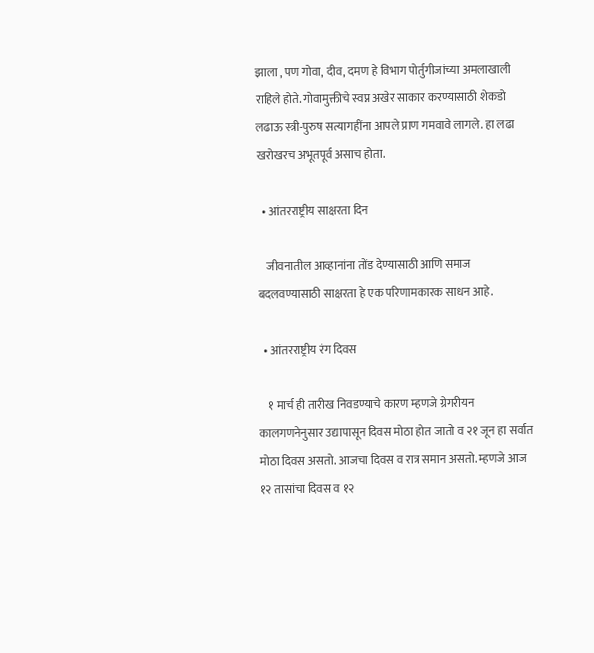झाला , पण गोवा, दीव, दमण हे विभाग पोर्तुगीजांच्या अमलाखाली राहिले होते. गोवामुक्तीचे स्वप्न अखेर साकार करण्यासाठी शेकडो लढाऊ स्त्री-पुरुष सत्यागहींना आपले प्राण गमवावे लागले. हा लढा खरोखरच अभूतपूर्व असाच होता.

  • आंतरराष्ट्रीय साक्षरता दिन

    जीवनातील आव्हानांना तोंड देण्यासाठी आणि समाज बदलवण्यासाठी साक्षरता हे एक परिणामकारक साधन आहे.

  • आंतरराष्ट्रीय रंग दिवस

    १ मार्च ही तारीख निवडण्याचे कारण म्हणजे ग्रेगरीयन कालगणनेनुसार उद्यापासून दिवस मोठा होत जातो व २१ जून हा सर्वात मोठा दिवस असतो. आजचा दिवस व रात्र समान असतो. म्हणजे आज १२ तासांचा दिवस व १२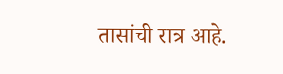तासांची रात्र आहे.